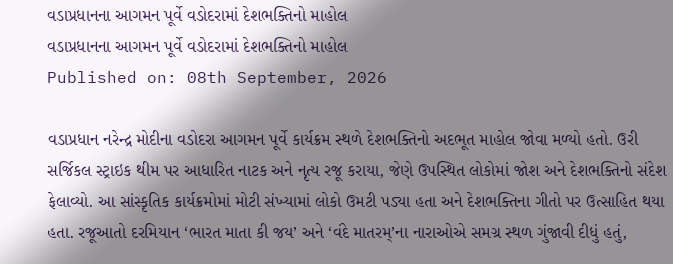વડાપ્રધાનના આગમન પૂર્વે વડોદરામાં દેશભક્તિનો માહોલ
વડાપ્રધાનના આગમન પૂર્વે વડોદરામાં દેશભક્તિનો માહોલ
Published on: 08th September, 2026

વડાપ્રધાન નરેન્દ્ર મોદીના વડોદરા આગમન પૂર્વે કાર્યક્રમ સ્થળે દેશભક્તિનો અદભૂત માહોલ જોવા મળ્યો હતો. ઉરી સર્જિકલ સ્ટ્રાઇક થીમ પર આધારિત નાટક અને નૃત્ય રજૂ કરાયા, જેણે ઉપસ્થિત લોકોમાં જોશ અને દેશભક્તિનો સંદેશ ફેલાવ્યો. આ સાંસ્કૃતિક કાર્યક્રમોમાં મોટી સંખ્યામાં લોકો ઉમટી પડ્યા હતા અને દેશભક્તિના ગીતો પર ઉત્સાહિત થયા હતા. રજૂઆતો દરમિયાન ‘ભારત માતા કી જય’ અને ‘વંદે માતરમ્’ના નારાઓએ સમગ્ર સ્થળ ગુંજાવી દીધું હતું,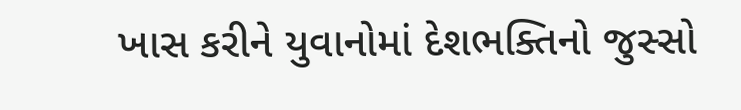ખાસ કરીને યુવાનોમાં દેશભક્તિનો જુસ્સો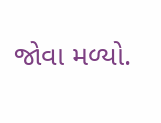જોવા મળ્યો.